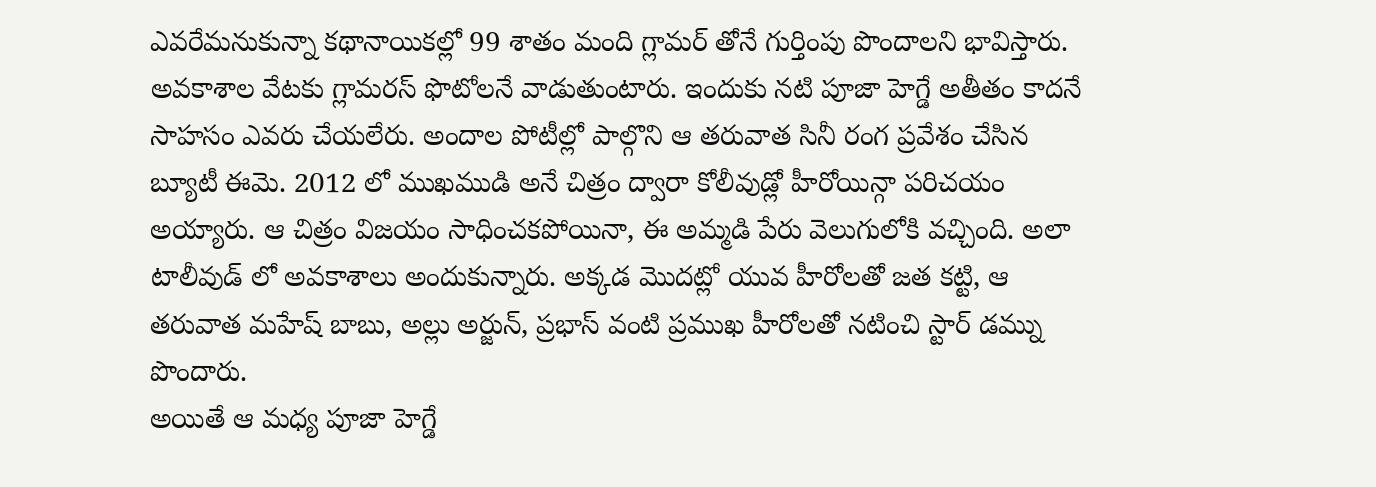ఎవరేమనుకున్నా కథానాయికల్లో 99 శాతం మంది గ్లామర్ తోనే గుర్తింపు పొందాలని భావిస్తారు. అవకాశాల వేటకు గ్లామరస్ ఫొటోలనే వాడుతుంటారు. ఇందుకు నటి పూజా హెగ్డే అతీతం కాదనే సాహసం ఎవరు చేయలేరు. అందాల పోటీల్లో పాల్గొని ఆ తరువాత సినీ రంగ ప్రవేశం చేసిన బ్యూటీ ఈమె. 2012 లో ముఖముడి అనే చిత్రం ద్వారా కోలీవుడ్లో హీరోయిన్గా పరిచయం అయ్యారు. ఆ చిత్రం విజయం సాధించకపోయినా, ఈ అమ్మడి పేరు వెలుగులోకి వచ్చింది. అలా టాలీవుడ్ లో అవకాశాలు అందుకున్నారు. అక్కడ మొదట్లో యువ హీరోలతో జత కట్టి, ఆ తరువాత మహేష్ బాబు, అల్లు అర్జున్, ప్రభాస్ వంటి ప్రముఖ హీరోలతో నటించి స్టార్ డమ్ను పొందారు.
అయితే ఆ మధ్య పూజా హెగ్డే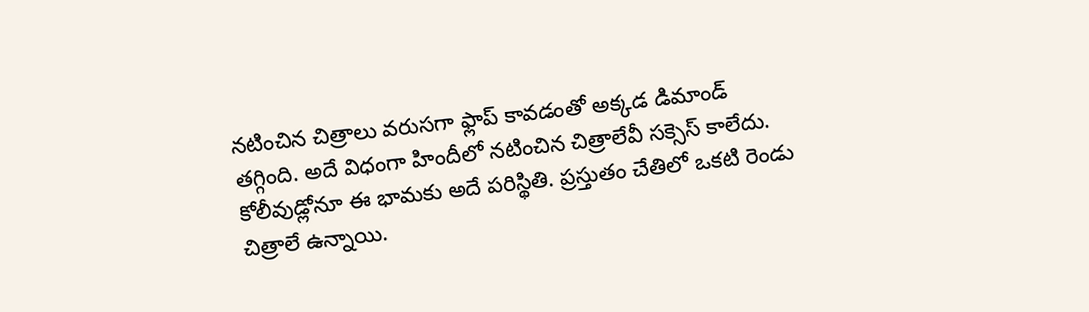నటించిన చిత్రాలు వరుసగా ఫ్లాప్ కావడంతో అక్కడ డిమాండ్ తగ్గింది. అదే విధంగా హిందీలో నటించిన చిత్రాలేవీ సక్సెస్ కాలేదు. కోలీవుడ్లోనూ ఈ భామకు అదే పరిస్థితి. ప్రస్తుతం చేతిలో ఒకటి రెండు చిత్రాలే ఉన్నాయి.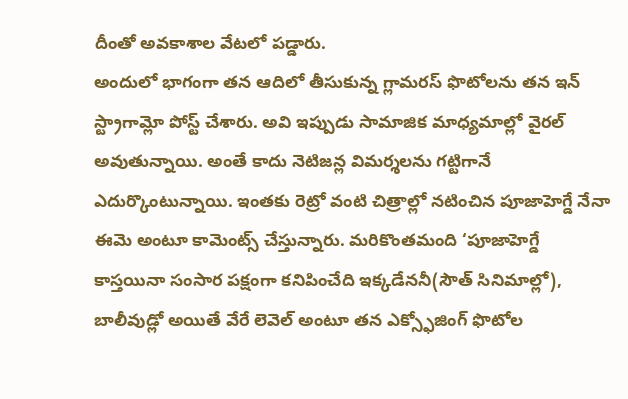దీంతో అవకాశాల వేటలో పడ్డారు.
అందులో భాగంగా తన ఆదిలో తీసుకున్న గ్లామరస్ ఫొటోలను తన ఇన్ స్ట్రాగామ్లో పోస్ట్ చేశారు. అవి ఇప్పుడు సామాజిక మాధ్యమాల్లో వైరల్ అవుతున్నాయి. అంతే కాదు నెటిజన్ల విమర్శలను గట్టిగానే ఎదుర్కొంటున్నాయి. ఇంతకు రెట్రో వంటి చిత్రాల్లో నటించిన పూజాహెగ్డే నేనా ఈమె అంటూ కామెంట్స్ చేస్తున్నారు. మరికొంతమంది ‘పూజాహెగ్డే కాస్తయినా సంసార పక్షంగా కనిపించేది ఇక్కడేననీ(సౌత్ సినిమాల్లో), బాలీవుడ్లో అయితే వేరే లెవెల్ అంటూ తన ఎక్స్ఫోజింగ్ ఫొటోల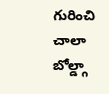గురించి చాలా బోల్డ్గా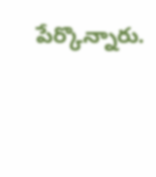పేర్కొన్నారు.